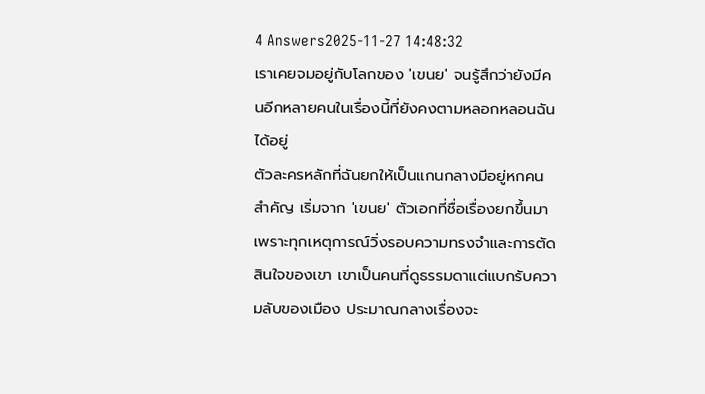4 Answers2025-11-27 14:48:32
เราเคยจมอยู่กับโลกของ 'เขนย' จนรู้สึกว่ายังมีคนอีกหลายคนในเรื่องนี้ที่ยังคงตามหลอกหลอนฉันได้อยู่
ตัวละครหลักที่ฉันยกให้เป็นแกนกลางมีอยู่หกคนสำคัญ เริ่มจาก 'เขนย' ตัวเอกที่ชื่อเรื่องยกขึ้นมาเพราะทุกเหตุการณ์วิ่งรอบความทรงจำและการตัดสินใจของเขา เขาเป็นคนที่ดูธรรมดาแต่แบกรับความลับของเมือง ประมาณกลางเรื่องจะ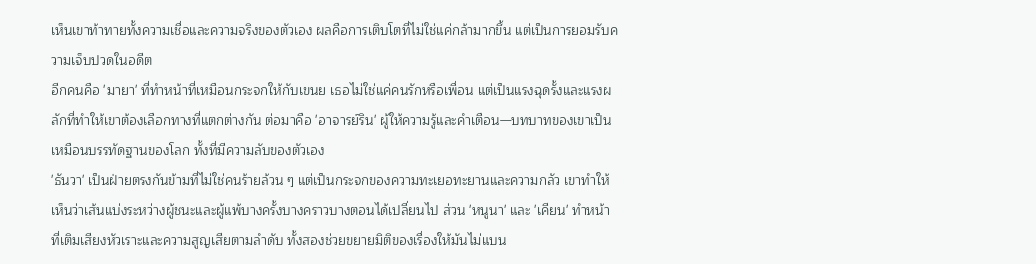เห็นเขาท้าทายทั้งความเชื่อและความจริงของตัวเอง ผลคือการเติบโตที่ไม่ใช่แค่กล้ามากขึ้น แต่เป็นการยอมรับความเจ็บปวดในอดีต
อีกคนคือ 'มายา' ที่ทำหน้าที่เหมือนกระจกให้กับเขนย เธอไม่ใช่แค่คนรักหรือเพื่อน แต่เป็นแรงฉุดรั้งและแรงผลักที่ทำให้เขาต้องเลือกทางที่แตกต่างกัน ต่อมาคือ 'อาจารย์ริน' ผู้ให้ความรู้และคำเตือน—บทบาทของเขาเป็นเหมือนบรรทัดฐานของโลก ทั้งที่มีความลับของตัวเอง
'ธันวา' เป็นฝ่ายตรงกันข้ามที่ไม่ใช่คนร้ายล้วน ๆ แต่เป็นกระจกของความทะเยอทะยานและความกลัว เขาทำให้เห็นว่าเส้นแบ่งระหว่างผู้ชนะและผู้แพ้บางครั้งบางคราวบางตอนได้เปลี่ยนไป ส่วน 'หนูนา' และ 'เคียน' ทำหน้าที่เติมเสียงหัวเราะและความสูญเสียตามลำดับ ทั้งสองช่วยขยายมิติของเรื่องให้มันไม่แบน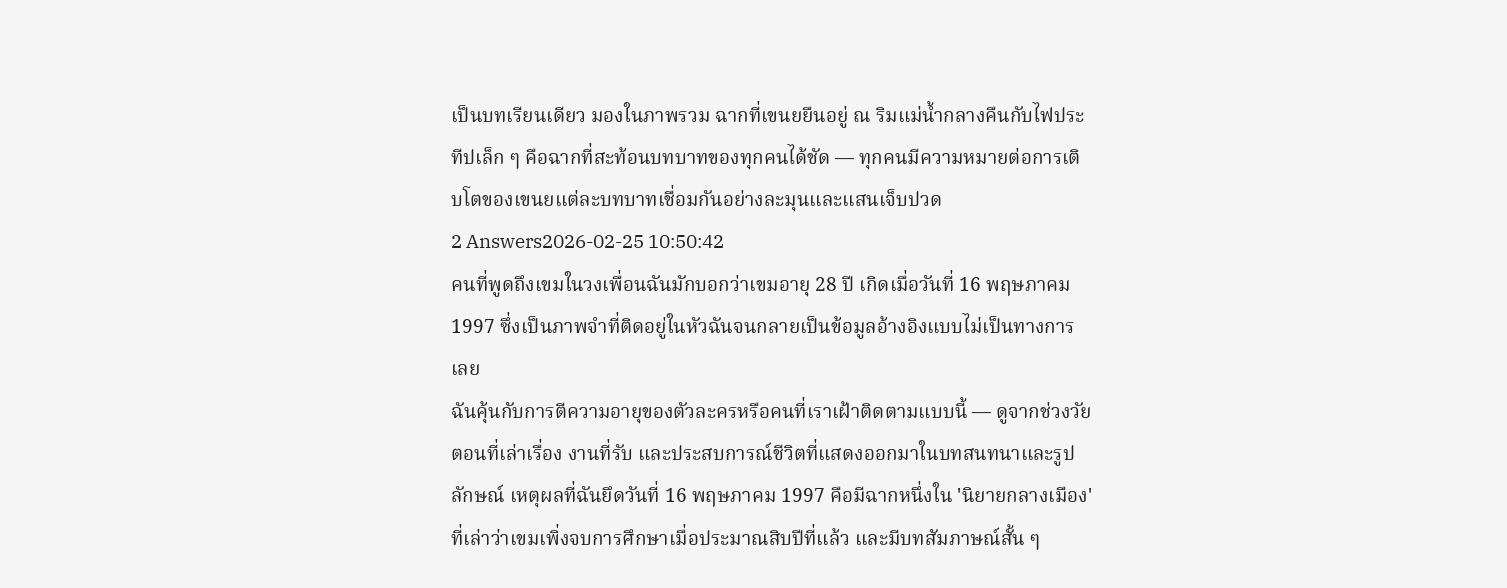เป็นบทเรียนเดียว มองในภาพรวม ฉากที่เขนยยืนอยู่ ณ ริมแม่น้ำกลางคืนกับไฟประทีปเล็ก ๆ คือฉากที่สะท้อนบทบาทของทุกคนได้ชัด — ทุกคนมีความหมายต่อการเติบโตของเขนยแต่ละบทบาทเชื่อมกันอย่างละมุนและแสนเจ็บปวด
2 Answers2026-02-25 10:50:42
คนที่พูดถึงเขมในวงเพื่อนฉันมักบอกว่าเขมอายุ 28 ปี เกิดเมื่อวันที่ 16 พฤษภาคม 1997 ซึ่งเป็นภาพจำที่ติดอยู่ในหัวฉันจนกลายเป็นข้อมูลอ้างอิงแบบไม่เป็นทางการเลย
ฉันคุ้นกับการตีความอายุของตัวละครหรือคนที่เราเฝ้าติดตามแบบนี้ — ดูจากช่วงวัยตอนที่เล่าเรื่อง งานที่รับ และประสบการณ์ชีวิตที่แสดงออกมาในบทสนทนาและรูปลักษณ์ เหตุผลที่ฉันยึดวันที่ 16 พฤษภาคม 1997 คือมีฉากหนึ่งใน 'นิยายกลางเมือง' ที่เล่าว่าเขมเพิ่งจบการศึกษาเมื่อประมาณสิบปีที่แล้ว และมีบทสัมภาษณ์สั้น ๆ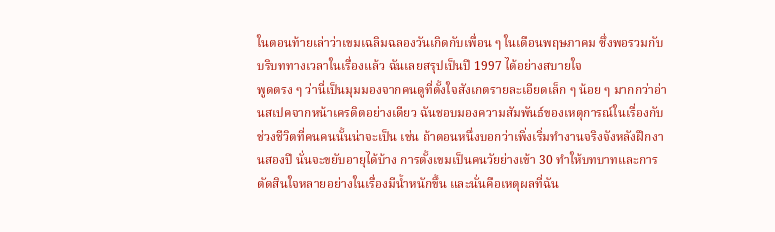ในตอนท้ายเล่าว่าเขมเฉลิมฉลองวันเกิดกับเพื่อน ๆ ในเดือนพฤษภาคม ซึ่งพอรวมกับบริบททางเวลาในเรื่องแล้ว ฉันเลยสรุปเป็นปี 1997 ได้อย่างสบายใจ
พูดตรง ๆ ว่านี่เป็นมุมมองจากคนดูที่ตั้งใจสังเกตรายละเอียดเล็ก ๆ น้อย ๆ มากกว่าอ่านสเปคจากหน้าเครดิตอย่างเดียว ฉันชอบมองความสัมพันธ์ของเหตุการณ์ในเรื่องกับช่วงชีวิตที่คนคนนั้นน่าจะเป็น เช่น ถ้าตอนหนึ่งบอกว่าเพิ่งเริ่มทำงานจริงจังหลังฝึกงานสองปี นั่นจะขยับอายุได้บ้าง การตั้งเขมเป็นคนวัยย่างเข้า 30 ทำให้บทบาทและการตัดสินใจหลายอย่างในเรื่องมีน้ำหนักขึ้น และนั่นคือเหตุผลที่ฉัน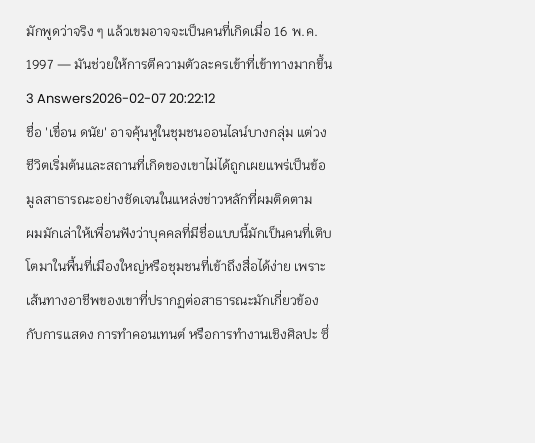มักพูดว่าจริง ๆ แล้วเขมอาจจะเป็นคนที่เกิดเมื่อ 16 พ.ค. 1997 — มันช่วยให้การตีความตัวละครเข้าที่เข้าทางมากขึ้น
3 Answers2026-02-07 20:22:12
ชื่อ 'เขื่อน ดนัย' อาจคุ้นหูในชุมชนออนไลน์บางกลุ่ม แต่วงชีวิตเริ่มต้นและสถานที่เกิดของเขาไม่ได้ถูกเผยแพร่เป็นข้อมูลสาธารณะอย่างชัดเจนในแหล่งข่าวหลักที่ผมติดตาม
ผมมักเล่าให้เพื่อนฟังว่าบุคคลที่มีชื่อแบบนี้มักเป็นคนที่เติบโตมาในพื้นที่เมืองใหญ่หรือชุมชนที่เข้าถึงสื่อได้ง่าย เพราะเส้นทางอาชีพของเขาที่ปรากฏต่อสาธารณะมักเกี่ยวข้องกับการแสดง การทำคอนเทนต์ หรือการทำงานเชิงศิลปะ ซึ่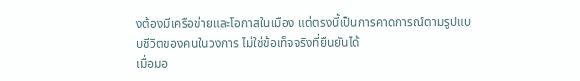งต้องมีเครือข่ายและโอกาสในเมือง แต่ตรงนี้เป็นการคาดการณ์ตามรูปแบบชีวิตของคนในวงการ ไม่ใช่ข้อเท็จจริงที่ยืนยันได้
เมื่อมอ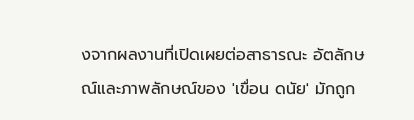งจากผลงานที่เปิดเผยต่อสาธารณะ อัตลักษณ์และภาพลักษณ์ของ 'เขื่อน ดนัย' มักถูก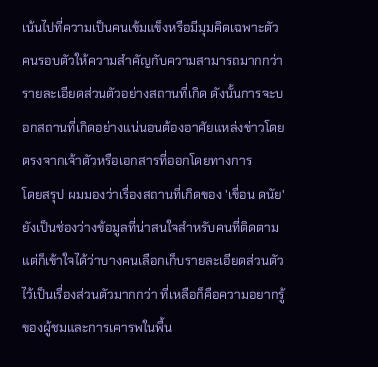เน้นไปที่ความเป็นคนเข้มแข็งหรือมีมุมคิดเฉพาะตัว คนรอบตัวให้ความสำคัญกับความสามารถมากกว่ารายละเอียดส่วนตัวอย่างสถานที่เกิด ดังนั้นการจะบอกสถานที่เกิดอย่างแน่นอนต้องอาศัยแหล่งข่าวโดยตรงจากเจ้าตัวหรือเอกสารที่ออกโดยทางการ
โดยสรุป ผมมองว่าเรื่องสถานที่เกิดของ 'เขื่อน ดนัย' ยังเป็นช่องว่างข้อมูลที่น่าสนใจสำหรับคนที่ติดตาม แต่ก็เข้าใจได้ว่าบางคนเลือกเก็บรายละเอียดส่วนตัวไว้เป็นเรื่องส่วนตัวมากกว่า ที่เหลือก็คือความอยากรู้ของผู้ชมและการเคารพในพื้น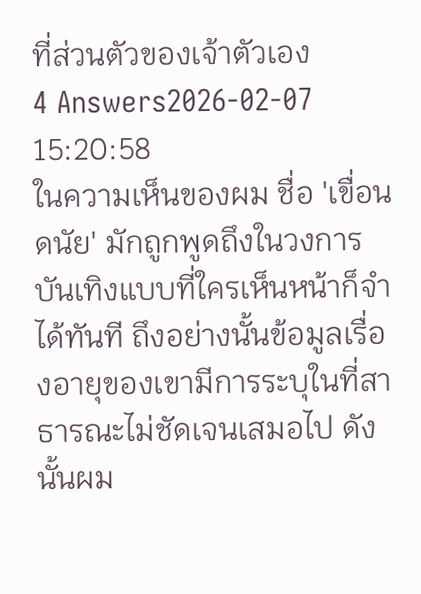ที่ส่วนตัวของเจ้าตัวเอง
4 Answers2026-02-07 15:20:58
ในความเห็นของผม ชื่อ 'เขื่อน ดนัย' มักถูกพูดถึงในวงการบันเทิงแบบที่ใครเห็นหน้าก็จำได้ทันที ถึงอย่างนั้นข้อมูลเรื่องอายุของเขามีการระบุในที่สาธารณะไม่ชัดเจนเสมอไป ดังนั้นผม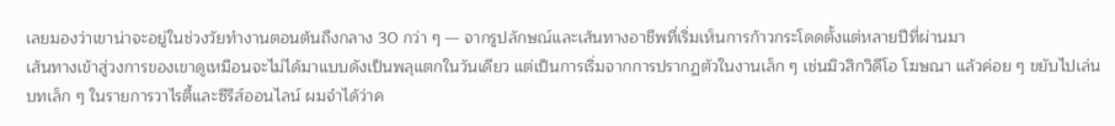เลยมองว่าเขาน่าจะอยู่ในช่วงวัยทำงานตอนต้นถึงกลาง 30 กว่า ๆ — จากรูปลักษณ์และเส้นทางอาชีพที่เริ่มเห็นการก้าวกระโดดตั้งแต่หลายปีที่ผ่านมา
เส้นทางเข้าสู่วงการของเขาดูเหมือนจะไม่ได้มาแบบดังเป็นพลุแตกในวันเดียว แต่เป็นการเริ่มจากการปรากฏตัวในงานเล็ก ๆ เช่นมิวสิกวิดีโอ โฆษณา แล้วค่อย ๆ ขยับไปเล่นบทเล็ก ๆ ในรายการวาไรตี้และซีรีส์ออนไลน์ ผมจำได้ว่าค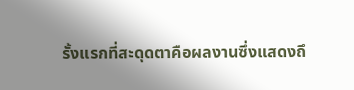รั้งแรกที่สะดุดตาคือผลงานซึ่งแสดงถึ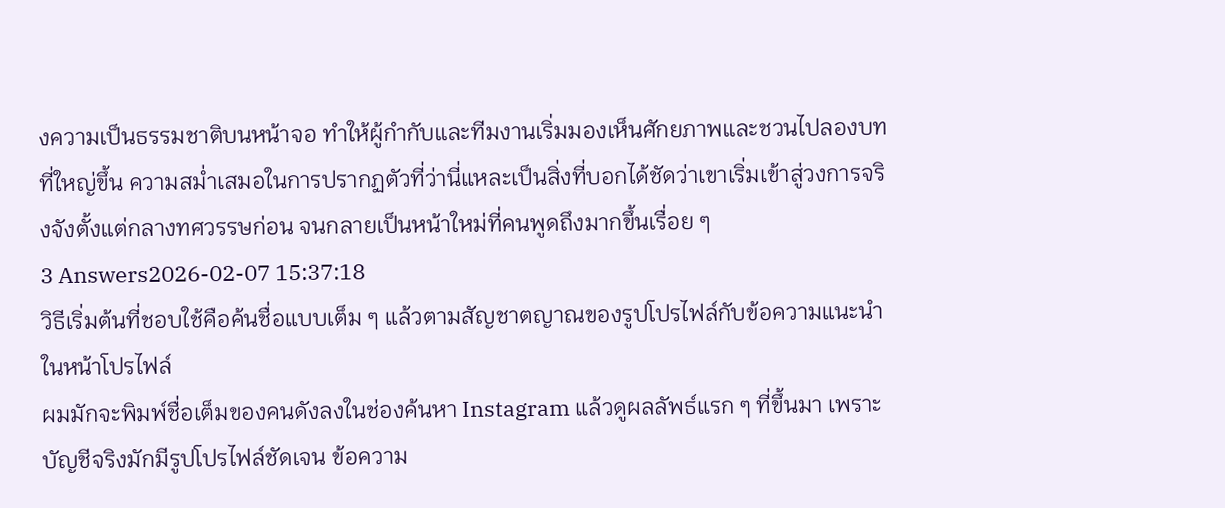งความเป็นธรรมชาติบนหน้าจอ ทำให้ผู้กำกับและทีมงานเริ่มมองเห็นศักยภาพและชวนไปลองบทที่ใหญ่ขึ้น ความสม่ำเสมอในการปรากฏตัวที่ว่านี่แหละเป็นสิ่งที่บอกได้ชัดว่าเขาเริ่มเข้าสู่วงการจริงจังตั้งแต่กลางทศวรรษก่อน จนกลายเป็นหน้าใหม่ที่คนพูดถึงมากขึ้นเรื่อย ๆ
3 Answers2026-02-07 15:37:18
วิธีเริ่มต้นที่ชอบใช้คือค้นชื่อแบบเต็ม ๆ แล้วตามสัญชาตญาณของรูปโปรไฟล์กับข้อความแนะนำในหน้าโปรไฟล์
ผมมักจะพิมพ์ชื่อเต็มของคนดังลงในช่องค้นหา Instagram แล้วดูผลลัพธ์แรก ๆ ที่ขึ้นมา เพราะบัญชีจริงมักมีรูปโปรไฟล์ชัดเจน ข้อความ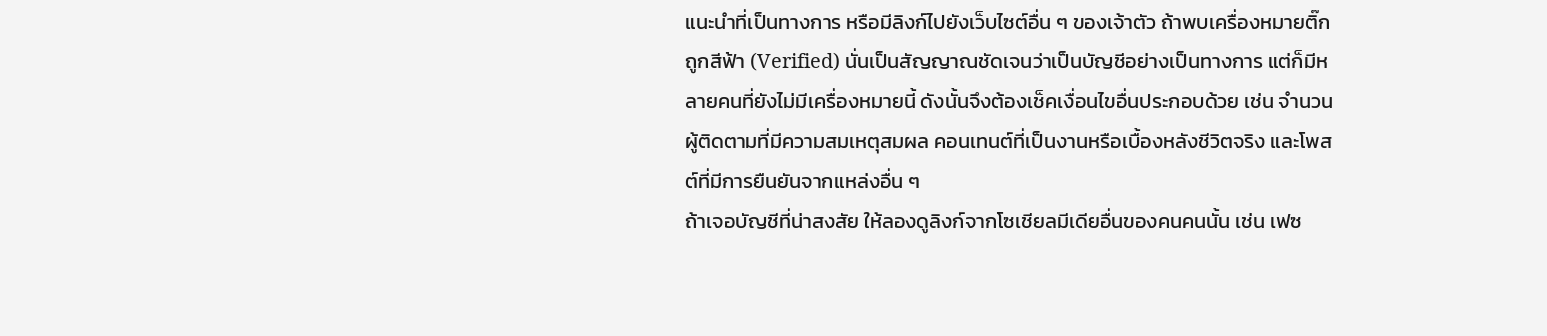แนะนำที่เป็นทางการ หรือมีลิงก์ไปยังเว็บไซต์อื่น ๆ ของเจ้าตัว ถ้าพบเครื่องหมายติ๊กถูกสีฟ้า (Verified) นั่นเป็นสัญญาณชัดเจนว่าเป็นบัญชีอย่างเป็นทางการ แต่ก็มีหลายคนที่ยังไม่มีเครื่องหมายนี้ ดังนั้นจึงต้องเช็คเงื่อนไขอื่นประกอบด้วย เช่น จำนวนผู้ติดตามที่มีความสมเหตุสมผล คอนเทนต์ที่เป็นงานหรือเบื้องหลังชีวิตจริง และโพสต์ที่มีการยืนยันจากแหล่งอื่น ๆ
ถ้าเจอบัญชีที่น่าสงสัย ให้ลองดูลิงก์จากโซเชียลมีเดียอื่นของคนคนนั้น เช่น เฟซ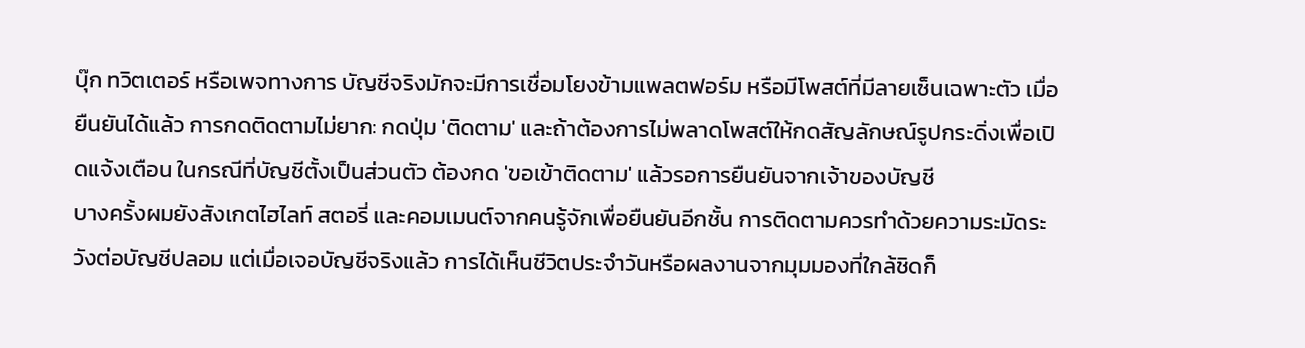บุ๊ก ทวิตเตอร์ หรือเพจทางการ บัญชีจริงมักจะมีการเชื่อมโยงข้ามแพลตฟอร์ม หรือมีโพสต์ที่มีลายเซ็นเฉพาะตัว เมื่อยืนยันได้แล้ว การกดติดตามไม่ยาก: กดปุ่ม 'ติดตาม' และถ้าต้องการไม่พลาดโพสต์ให้กดสัญลักษณ์รูปกระดิ่งเพื่อเปิดแจ้งเตือน ในกรณีที่บัญชีตั้งเป็นส่วนตัว ต้องกด 'ขอเข้าติดตาม' แล้วรอการยืนยันจากเจ้าของบัญชี
บางครั้งผมยังสังเกตไฮไลท์ สตอรี่ และคอมเมนต์จากคนรู้จักเพื่อยืนยันอีกชั้น การติดตามควรทำด้วยความระมัดระวังต่อบัญชีปลอม แต่เมื่อเจอบัญชีจริงแล้ว การได้เห็นชีวิตประจำวันหรือผลงานจากมุมมองที่ใกล้ชิดก็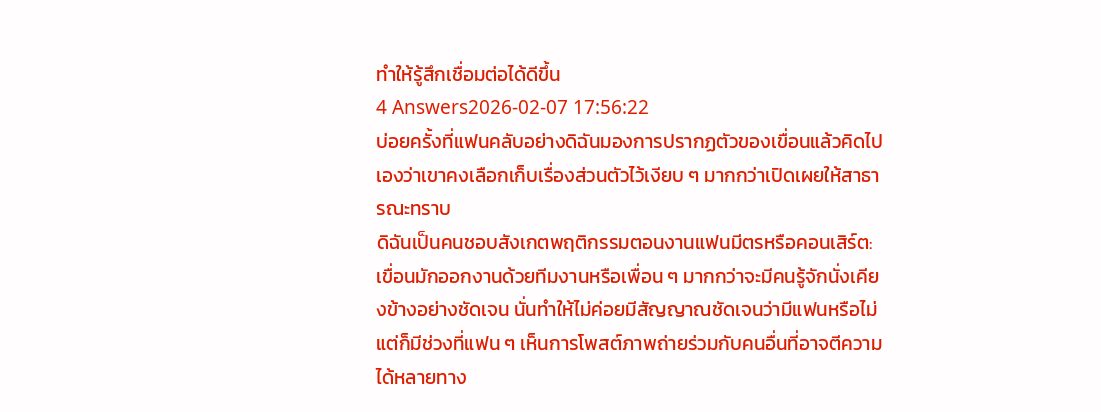ทำให้รู้สึกเชื่อมต่อได้ดีขึ้น
4 Answers2026-02-07 17:56:22
บ่อยครั้งที่แฟนคลับอย่างดิฉันมองการปรากฏตัวของเขื่อนแล้วคิดไปเองว่าเขาคงเลือกเก็บเรื่องส่วนตัวไว้เงียบ ๆ มากกว่าเปิดเผยให้สาธารณะทราบ
ดิฉันเป็นคนชอบสังเกตพฤติกรรมตอนงานแฟนมีตรหรือคอนเสิร์ต: เขื่อนมักออกงานด้วยทีมงานหรือเพื่อน ๆ มากกว่าจะมีคนรู้จักนั่งเคียงข้างอย่างชัดเจน นั่นทำให้ไม่ค่อยมีสัญญาณชัดเจนว่ามีแฟนหรือไม่ แต่ก็มีช่วงที่แฟน ๆ เห็นการโพสต์ภาพถ่ายร่วมกับคนอื่นที่อาจตีความได้หลายทาง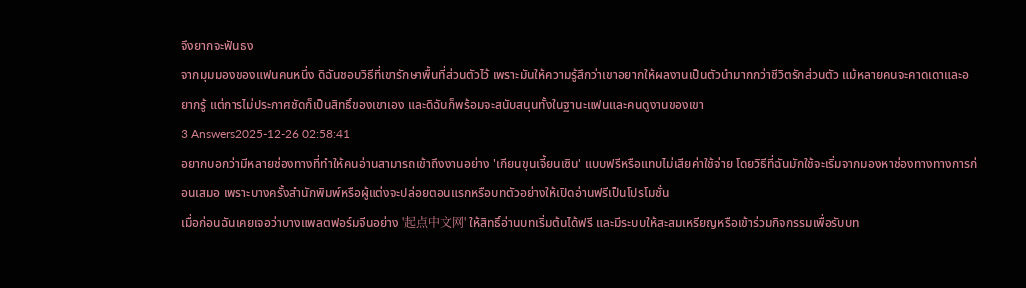จึงยากจะฟันธง
จากมุมมองของแฟนคนหนึ่ง ดิฉันชอบวิธีที่เขารักษาพื้นที่ส่วนตัวไว้ เพราะมันให้ความรู้สึกว่าเขาอยากให้ผลงานเป็นตัวนำมากกว่าชีวิตรักส่วนตัว แม้หลายคนจะคาดเดาและอยากรู้ แต่การไม่ประกาศชัดก็เป็นสิทธิ์ของเขาเอง และดิฉันก็พร้อมจะสนับสนุนทั้งในฐานะแฟนและคนดูงานของเขา
3 Answers2025-12-26 02:58:41
อยากบอกว่ามีหลายช่องทางที่ทำให้คนอ่านสามารถเข้าถึงงานอย่าง 'เกียนขุนเจี้ยนเซิน' แบบฟรีหรือแทบไม่เสียค่าใช้จ่าย โดยวิธีที่ฉันมักใช้จะเริ่มจากมองหาช่องทางทางการก่อนเสมอ เพราะบางครั้งสำนักพิมพ์หรือผู้แต่งจะปล่อยตอนแรกหรือบทตัวอย่างให้เปิดอ่านฟรีเป็นโปรโมชั่น
เมื่อก่อนฉันเคยเจอว่าบางแพลตฟอร์มจีนอย่าง '起点中文网' ให้สิทธิ์อ่านบทเริ่มต้นได้ฟรี และมีระบบให้สะสมเหรียญหรือเข้าร่วมกิจกรรมเพื่อรับบท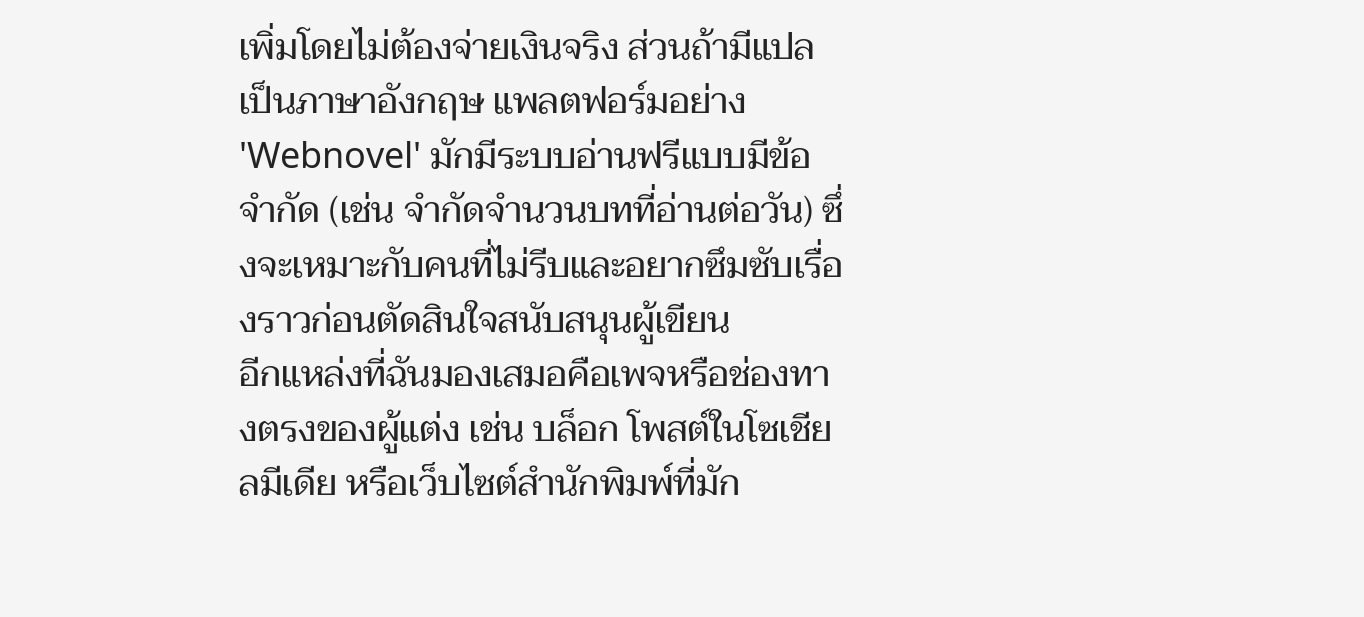เพิ่มโดยไม่ต้องจ่ายเงินจริง ส่วนถ้ามีแปลเป็นภาษาอังกฤษ แพลตฟอร์มอย่าง 'Webnovel' มักมีระบบอ่านฟรีแบบมีข้อจำกัด (เช่น จำกัดจำนวนบทที่อ่านต่อวัน) ซึ่งจะเหมาะกับคนที่ไม่รีบและอยากซึมซับเรื่องราวก่อนตัดสินใจสนับสนุนผู้เขียน
อีกแหล่งที่ฉันมองเสมอคือเพจหรือช่องทางตรงของผู้แต่ง เช่น บล็อก โพสต์ในโซเชียลมีเดีย หรือเว็บไซต์สำนักพิมพ์ที่มัก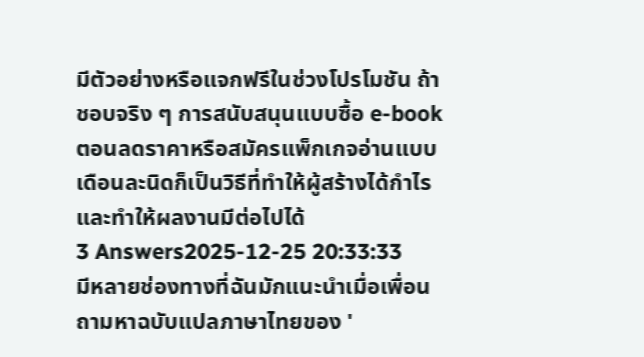มีตัวอย่างหรือแจกฟรีในช่วงโปรโมชัน ถ้าชอบจริง ๆ การสนับสนุนแบบซื้อ e-book ตอนลดราคาหรือสมัครแพ็กเกจอ่านแบบเดือนละนิดก็เป็นวิธีที่ทำให้ผู้สร้างได้กำไรและทำให้ผลงานมีต่อไปได้
3 Answers2025-12-25 20:33:33
มีหลายช่องทางที่ฉันมักแนะนำเมื่อเพื่อนถามหาฉบับแปลภาษาไทยของ '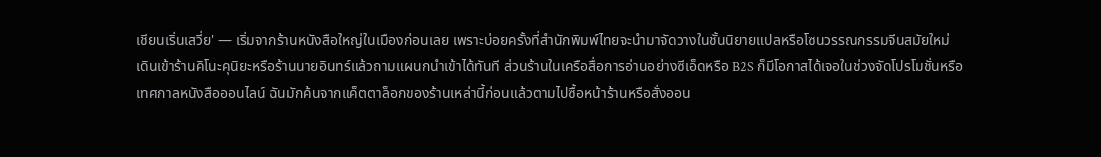เชียนเริ่นเสวี่ย' — เริ่มจากร้านหนังสือใหญ่ในเมืองก่อนเลย เพราะบ่อยครั้งที่สำนักพิมพ์ไทยจะนำมาจัดวางในชั้นนิยายแปลหรือโซนวรรณกรรมจีนสมัยใหม่
เดินเข้าร้านคิโนะคุนิยะหรือร้านนายอินทร์แล้วถามแผนกนำเข้าได้ทันที ส่วนร้านในเครือสื่อการอ่านอย่างซีเอ็ดหรือ B2S ก็มีโอกาสได้เจอในช่วงจัดโปรโมชั่นหรือเทศกาลหนังสือออนไลน์ ฉันมักค้นจากแค็ตตาล็อกของร้านเหล่านี้ก่อนแล้วตามไปซื้อหน้าร้านหรือสั่งออน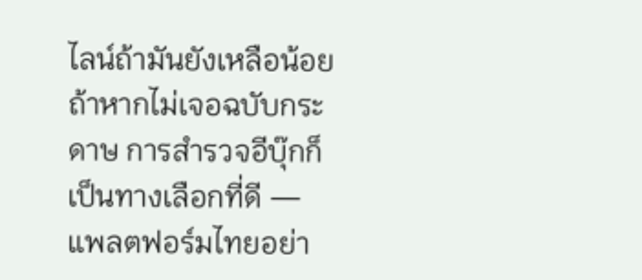ไลน์ถ้ามันยังเหลือน้อย
ถ้าหากไม่เจอฉบับกระดาษ การสำรวจอีบุ๊กก็เป็นทางเลือกที่ดี — แพลตฟอร์มไทยอย่า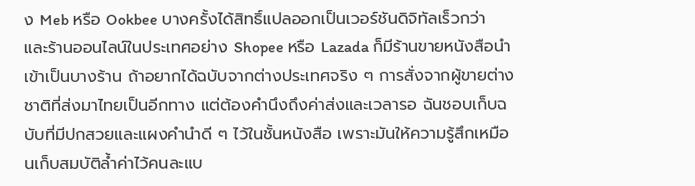ง Meb หรือ Ookbee บางครั้งได้สิทธิ์แปลออกเป็นเวอร์ชันดิจิทัลเร็วกว่า และร้านออนไลน์ในประเทศอย่าง Shopee หรือ Lazada ก็มีร้านขายหนังสือนำเข้าเป็นบางร้าน ถ้าอยากได้ฉบับจากต่างประเทศจริง ๆ การสั่งจากผู้ขายต่างชาติที่ส่งมาไทยเป็นอีกทาง แต่ต้องคำนึงถึงค่าส่งและเวลารอ ฉันชอบเก็บฉบับที่มีปกสวยและแผงคำนำดี ๆ ไว้ในชั้นหนังสือ เพราะมันให้ความรู้สึกเหมือนเก็บสมบัติล้ำค่าไว้คนละแบ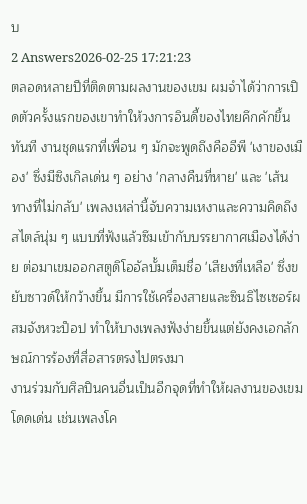บ
2 Answers2026-02-25 17:21:23
ตลอดหลายปีที่ติดตามผลงานของเขม ผมจำได้ว่าการเปิดตัวครั้งแรกของเขาทำให้วงการอินดี้ของไทยคึกคักขึ้นทันที งานชุดแรกที่เพื่อน ๆ มักจะพูดถึงคืออีพี 'เงาของเมือง' ซึ่งมีซิงเกิลเด่น ๆ อย่าง 'กลางคืนที่หาย' และ 'เส้นทางที่ไม่กลับ' เพลงเหล่านี้จับความเหงาและความคิดถึงสไตล์นุ่ม ๆ แบบที่ฟังแล้วซึมเข้ากับบรรยากาศเมืองได้ง่าย ต่อมาเขมออกสตูดิโออัลบั้มเต็มชื่อ 'เสียงที่เหลือ' ซึ่งขยับซาวด์ให้กว้างขึ้น มีการใช้เครื่องสายและซินธิไซเซอร์ผสมจังหวะป็อป ทำให้บางเพลงฟังง่ายขึ้นแต่ยังคงเอกลักษณ์การร้องที่สื่อสารตรงไปตรงมา
งานร่วมกับศิลปินคนอื่นเป็นอีกจุดที่ทำให้ผลงานของเขมโดดเด่น เช่นเพลงโค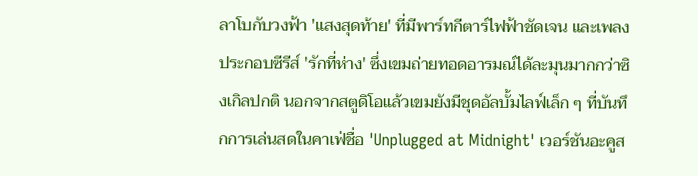ลาโบกับวงฟ้า 'แสงสุดท้าย' ที่มีพาร์ทกีตาร์ไฟฟ้าชัดเจน และเพลงประกอบซีรีส์ 'รักที่ห่าง' ซึ่งเขมถ่ายทอดอารมณ์ได้ละมุนมากกว่าซิงเกิลปกติ นอกจากสตูดิโอแล้วเขมยังมีชุดอัลบั้มไลฟ์เล็ก ๆ ที่บันทึกการเล่นสดในคาเฟ่ชื่อ 'Unplugged at Midnight' เวอร์ชันอะคูส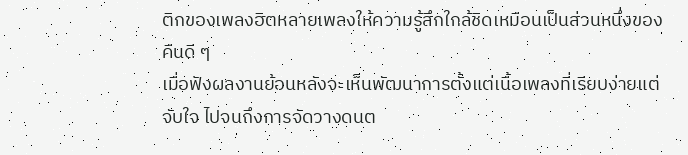ติกของเพลงฮิตหลายเพลงให้ความรู้สึกใกล้ชิดเหมือนเป็นส่วนหนึ่งของคืนดี ๆ
เมื่อฟังผลงานย้อนหลังจะเห็นพัฒนาการตั้งแต่เนื้อเพลงที่เรียบง่ายแต่จับใจ ไปจนถึงการจัดวางดนต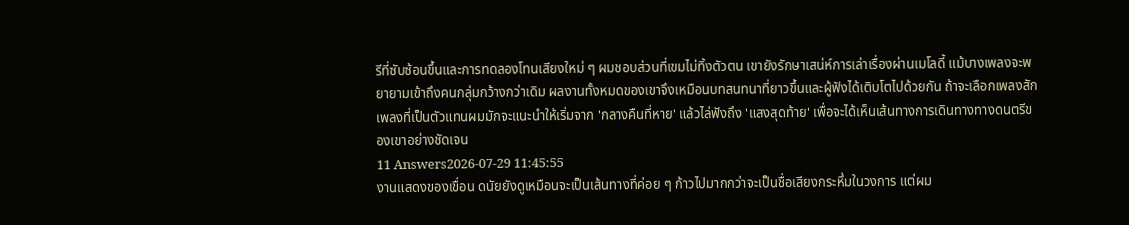รีที่ซับซ้อนขึ้นและการทดลองโทนเสียงใหม่ ๆ ผมชอบส่วนที่เขมไม่ทิ้งตัวตน เขายังรักษาเสน่ห์การเล่าเรื่องผ่านเมโลดี้ แม้บางเพลงจะพยายามเข้าถึงคนกลุ่มกว้างกว่าเดิม ผลงานทั้งหมดของเขาจึงเหมือนบทสนทนาที่ยาวขึ้นและผู้ฟังได้เติบโตไปด้วยกัน ถ้าจะเลือกเพลงสักเพลงที่เป็นตัวแทนผมมักจะแนะนำให้เริ่มจาก 'กลางคืนที่หาย' แล้วไล่ฟังถึง 'แสงสุดท้าย' เพื่อจะได้เห็นเส้นทางการเดินทางทางดนตรีของเขาอย่างชัดเจน
11 Answers2026-07-29 11:45:55
งานแสดงของเขื่อน ดนัยยังดูเหมือนจะเป็นเส้นทางที่ค่อย ๆ ก้าวไปมากกว่าจะเป็นชื่อเสียงกระหึ่มในวงการ แต่ผม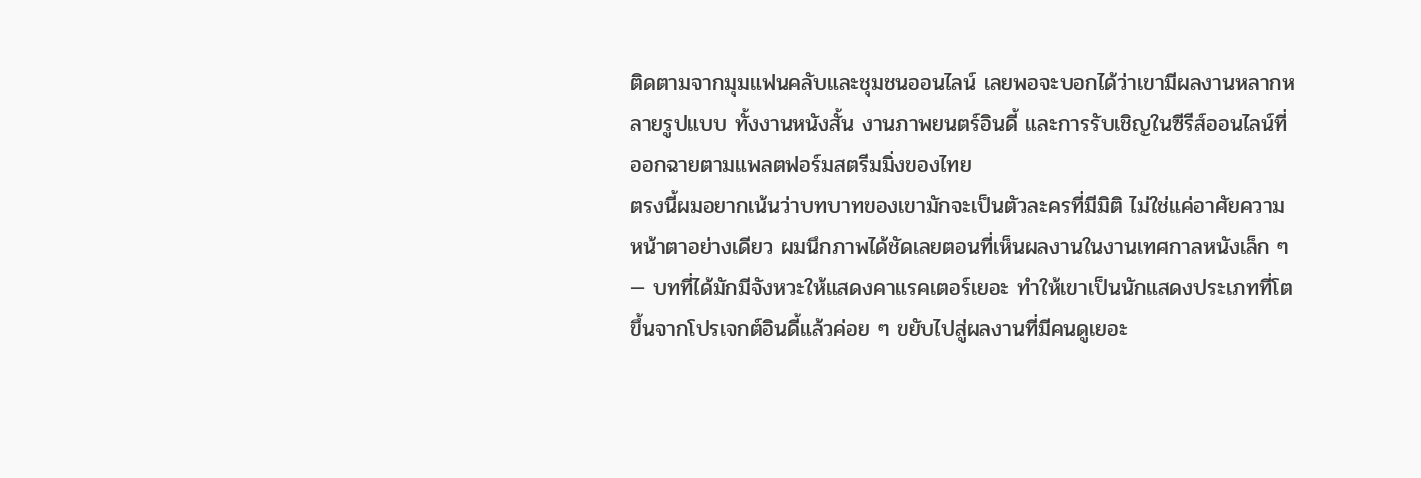ติดตามจากมุมแฟนคลับและชุมชนออนไลน์ เลยพอจะบอกได้ว่าเขามีผลงานหลากหลายรูปแบบ ทั้งงานหนังสั้น งานภาพยนตร์อินดี้ และการรับเชิญในซีรีส์ออนไลน์ที่ออกฉายตามแพลตฟอร์มสตรีมมิ่งของไทย
ตรงนี้ผมอยากเน้นว่าบทบาทของเขามักจะเป็นตัวละครที่มีมิติ ไม่ใช่แค่อาศัยความหน้าตาอย่างเดียว ผมนึกภาพได้ชัดเลยตอนที่เห็นผลงานในงานเทศกาลหนังเล็ก ๆ — บทที่ได้มักมีจังหวะให้แสดงคาแรคเตอร์เยอะ ทำให้เขาเป็นนักแสดงประเภทที่โตขึ้นจากโปรเจกต์อินดี้แล้วค่อย ๆ ขยับไปสู่ผลงานที่มีคนดูเยอะ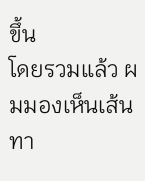ขึ้น
โดยรวมแล้ว ผมมองเห็นเส้นทา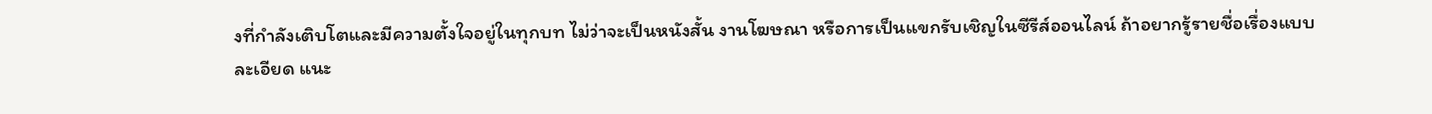งที่กำลังเติบโตและมีความตั้งใจอยู่ในทุกบท ไม่ว่าจะเป็นหนังสั้น งานโฆษณา หรือการเป็นแขกรับเชิญในซีรีส์ออนไลน์ ถ้าอยากรู้รายชื่อเรื่องแบบละเอียด แนะ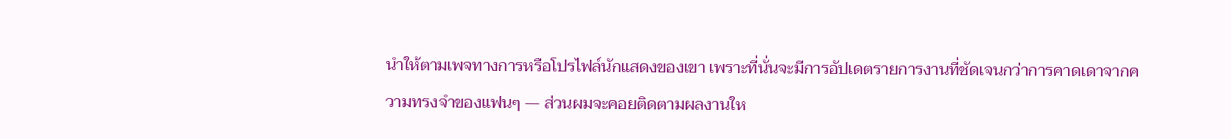นำให้ตามเพจทางการหรือโปรไฟล์นักแสดงของเขา เพราะที่นั่นจะมีการอัปเดตรายการงานที่ชัดเจนกว่าการคาดเดาจากความทรงจำของแฟนๆ — ส่วนผมจะคอยติดตามผลงานให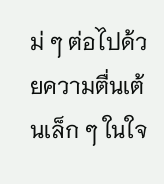ม่ ๆ ต่อไปด้วยความตื่นเต้นเล็ก ๆ ในใจ